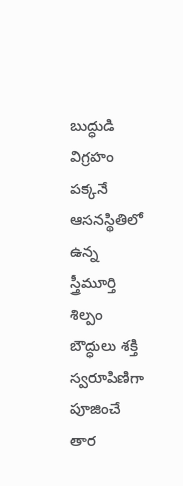బుద్ధుడి విగ్రహం పక్కనే
ఆసనస్థితిలో ఉన్న స్త్రీమూర్తి శిల్పం
బౌద్ధులు శక్తి స్వరూపిణిగా పూజించే తార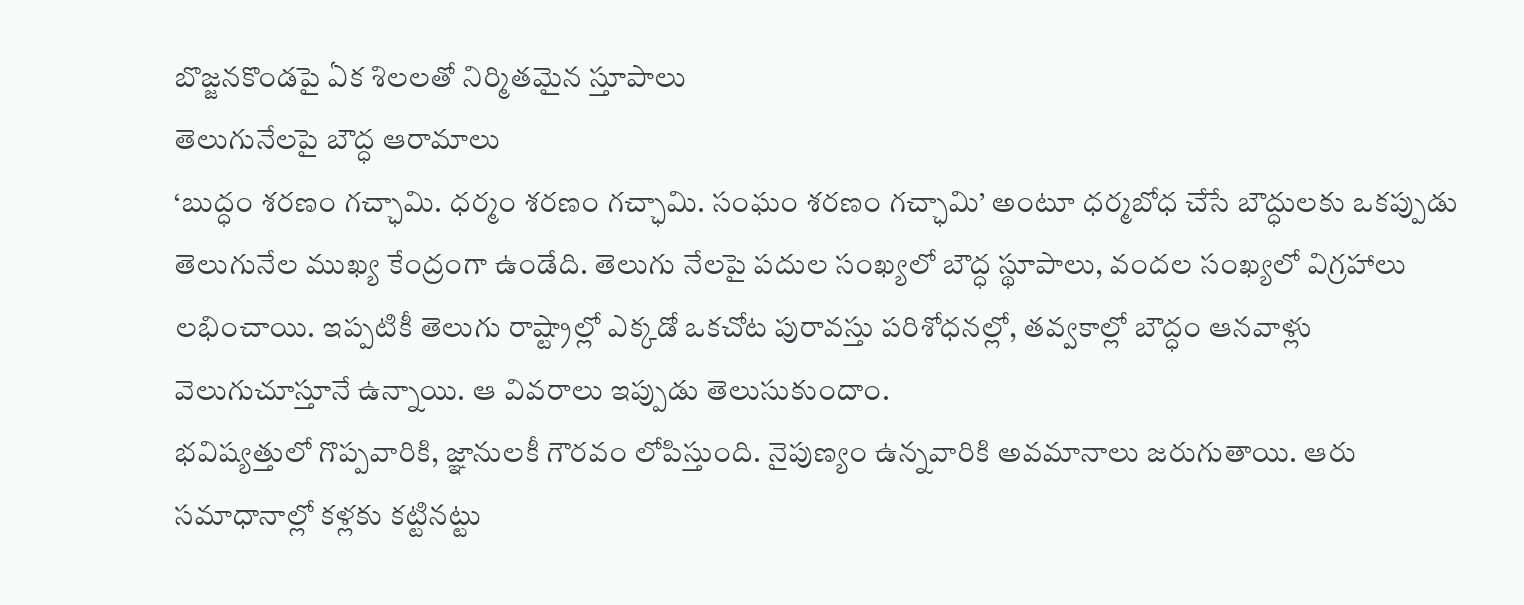బొజ్జనకొండపై ఏక శిలలతో నిర్మితమైన స్తూపాలు
తెలుగునేలపై బౌద్ధ ఆరామాలు
‘బుద్ధం శరణం గచ్ఛామి. ధర్మం శరణం గచ్ఛామి. సంఘం శరణం గచ్ఛామి’ అంటూ ధర్మబోధ చేసే బౌద్ధులకు ఒకప్పుడు తెలుగునేల ముఖ్య కేంద్రంగా ఉండేది. తెలుగు నేలపై పదుల సంఖ్యలో బౌద్ధ స్థూపాలు, వందల సంఖ్యలో విగ్రహాలు లభించాయి. ఇప్పటికీ తెలుగు రాష్ట్రాల్లో ఎక్కడో ఒకచోట పురావస్తు పరిశోధనల్లో, తవ్వకాల్లో బౌద్ధం ఆనవాళ్లు వెలుగుచూస్తూనే ఉన్నాయి. ఆ వివరాలు ఇప్పుడు తెలుసుకుందాం.
భవిష్యత్తులో గొప్పవారికి, జ్ఞానులకీ గౌరవం లోపిస్తుంది. నైపుణ్యం ఉన్నవారికి అవమానాలు జరుగుతాయి. ఆరు సమాధానాల్లో కళ్లకు కట్టినట్టు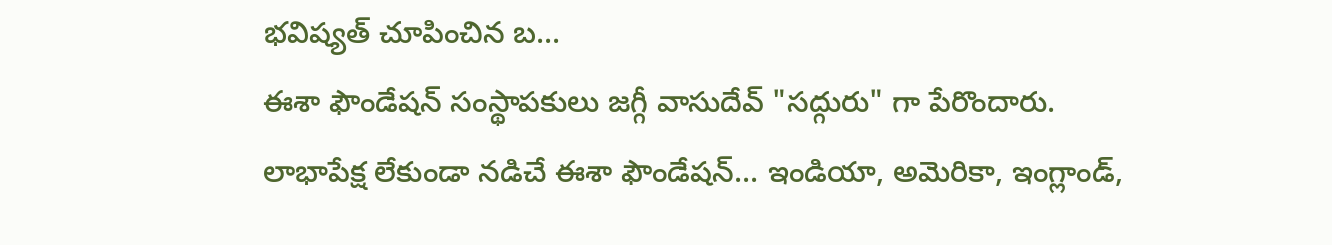భవిష్యత్ చూపించిన బ...
ఈశా ఫౌండేషన్ సంస్థాపకులు జగ్గీ వాసుదేవ్ "సద్గురు" గా పేరొందారు. లాభాపేక్ష లేకుండా నడిచే ఈశా ఫౌండేషన్... ఇండియా, అమెరికా, ఇంగ్లాండ్,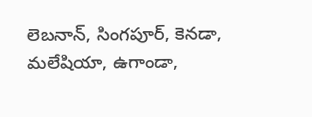లెబనాన్, సింగపూర్, కెనడా, మలేషియా, ఉగాండా,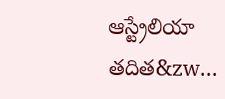ఆస్ట్రేలియా తదిత&zw...